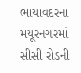ભાયાવદરના મયૂરનગરમાં સીસી રોડની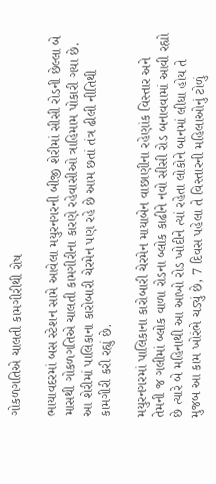ગોકળગતિએ ચાલતી કામગીરીથી રોષ

ભાયાવદરમાં બસ સ્ટેશન સામે આવેલા મયુરનગરની બીજી શેરીમાં સીસી રોડની છેલ્લા બે માસથી ગોકળગતિએ ચાલતી કામગીરીના કારણે રહેવાસીઓ ત્રાહિમામ પોકારી ગયા છે. આ શેરીમાં પાલિકાના કારોબારી ચેરમેન પણ રહે છે આમ છતાં તંત્ર ઢીલી નીતિથી કામગીરી કરી રહ્યું છે.

મયુરનગરમાં પાલિકાના કારોબારી ચેરમેન માયાબેન વાછાણીના રહેણાંક વિસ્તાર અને તેમની જ ગલીમાં બ્લોક વાળા રોડના બ્લોક કાઢીને નવો સીસી રોડ બનાવવામાં આવી રહ્યો છે ત્યારે બે મહિનાથી આ આખો રોડ ખોદીને ત્યાં રહેતા લોકોને બાનમાં લીધા હોય તે મુજબ આ કામ ખોરંભે ચડ્યું છે, 7 દિવસ પહેલા તે વિસ્તારની મહિલાઓનું ટોળું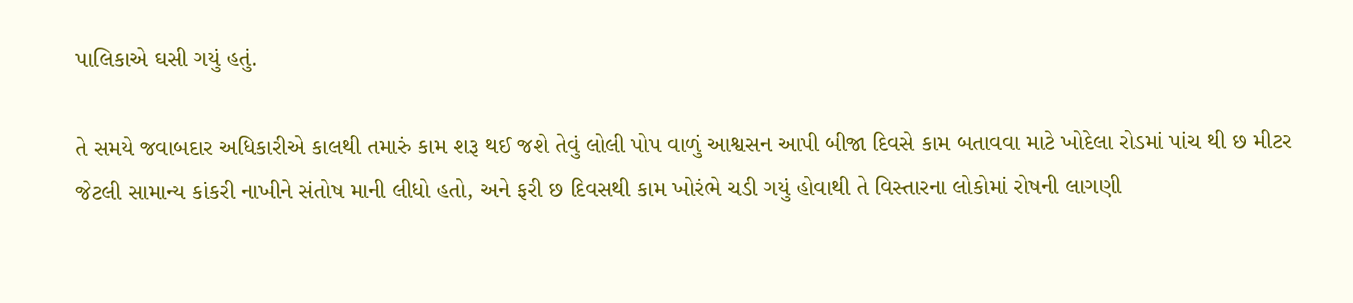પાલિકાએ ઘસી ગયું હતું.

તે સમયે જવાબદાર અધિકારીએ કાલથી તમારું કામ શરૂ થઈ જશે તેવું લોલી પોપ વાળું આશ્વસન આપી બીજા દિવસે કામ બતાવવા માટે ખોદેલા રોડમાં પાંચ થી છ મીટર જેટલી સામાન્ય કાંકરી નાખીને સંતોષ માની લીધો હતો, અને ફરી છ દિવસથી કામ ખોરંભે ચડી ગયું હોવાથી તે વિસ્તારના લોકોમાં રોષની લાગણી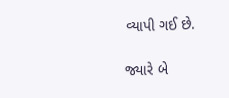વ્યાપી ગઈ છે.

જ્યારે બે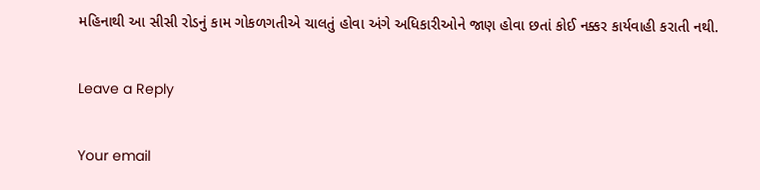મહિનાથી આ સીસી રોડનું કામ ગોકળગતીએ ચાલતું હોવા અંગે અધિકારીઓને જાણ હોવા છતાં કોઈ નક્કર કાર્યવાહી કરાતી નથી.

Leave a Reply

Your email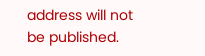address will not be published.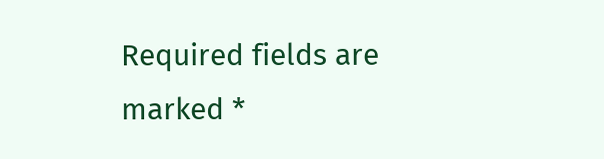Required fields are marked *